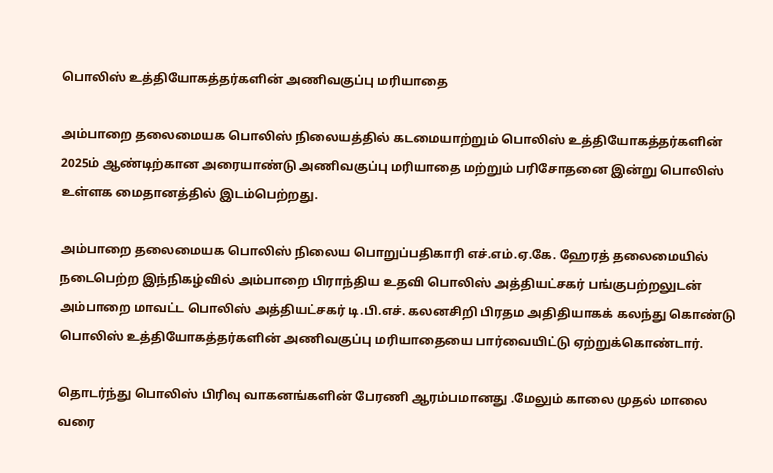பொலிஸ் உத்தியோகத்தர்களின் அணிவகுப்பு மரியாதை

அம்பாறை தலைமையக பொலிஸ் நிலையத்தில் கடமையாற்றும் பொலிஸ் உத்தியோகத்தர்களின் 2025ம் ஆண்டிற்கான அரையாண்டு அணிவகுப்பு மரியாதை மற்றும் பரிசோதனை இன்று பொலிஸ் உள்ளக மைதானத்தில் இடம்பெற்றது.

அம்பாறை தலைமையக பொலிஸ் நிலைய பொறுப்பதிகாரி எச்.எம்.ஏ.கே. ஹேரத் தலைமையில் நடைபெற்ற இந்நிகழ்வில் அம்பாறை பிராந்திய உதவி பொலிஸ் அத்தியட்சகர் பங்குபற்றலுடன் அம்பாறை மாவட்ட பொலிஸ் அத்தியட்சகர் டி.பி.எச். கலனசிறி பிரதம அதிதியாகக் கலந்து கொண்டு பொலிஸ் உத்தியோகத்தர்களின் அணிவகுப்பு மரியாதையை பார்வையிட்டு ஏற்றுக்கொண்டார்.

தொடர்ந்து பொலிஸ் பிரிவு வாகனங்களின் பேரணி ஆரம்பமானது .மேலும் காலை முதல் மாலை வரை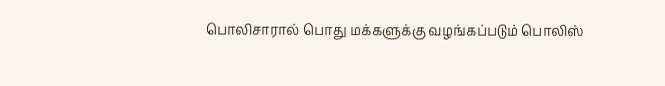பொலிசாரால் பொது மக்களுக்கு வழங்கப்படும் பொலிஸ்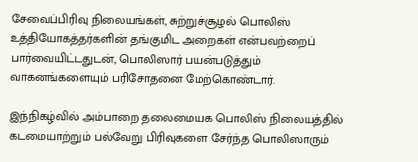சேவைப்பிரிவு நிலையங்கள், சுற்றுச்சூழல் பொலிஸ் உத்தியோகத்தர்களின் தங்குமிட அறைகள் என்பவற்றைப் பார்வையிட்டதுடன், பொலிஸார் பயன்படுத்தும் வாகனங்களையும் பரிசோதனை மேற்கொண்டார்.

இந்நிகழ்வில் அம்பாறை தலைமையக பொலிஸ் நிலையத்தில் கடமையாற்றும் பல்வேறு பிரிவுகளை சேர்ந்த பொலிஸாரும்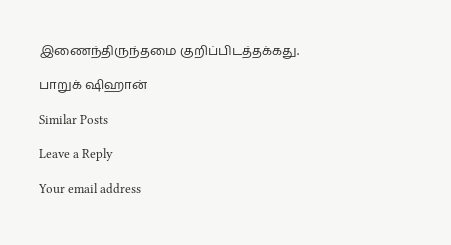இணைந்திருந்தமை குறிப்பிடத்தக்கது.

பாறுக் ஷிஹான்

Similar Posts

Leave a Reply

Your email address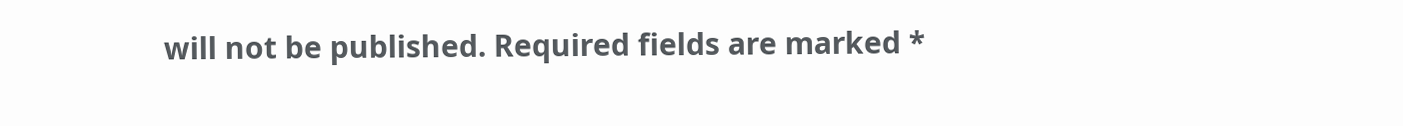will not be published. Required fields are marked *